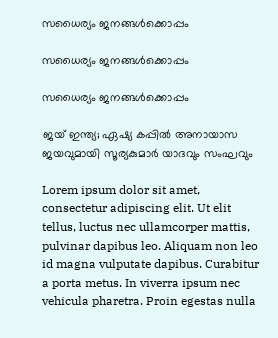സധൈര്യം ജനങ്ങൾക്കൊപ്പം

സധൈര്യം ജനങ്ങൾക്കൊപ്പം

സധൈര്യം ജനങ്ങൾക്കൊപ്പം

ജയ് ഇന്ത്യ; ഏഷ്യ കപ്പില്‍ അനായാസ ജയവുമായി സൂര്യകുമാര്‍ യാദവും സംഘവും

Lorem ipsum dolor sit amet, consectetur adipiscing elit. Ut elit tellus, luctus nec ullamcorper mattis, pulvinar dapibus leo. Aliquam non leo id magna vulputate dapibus. Curabitur a porta metus. In viverra ipsum nec vehicula pharetra. Proin egestas nulla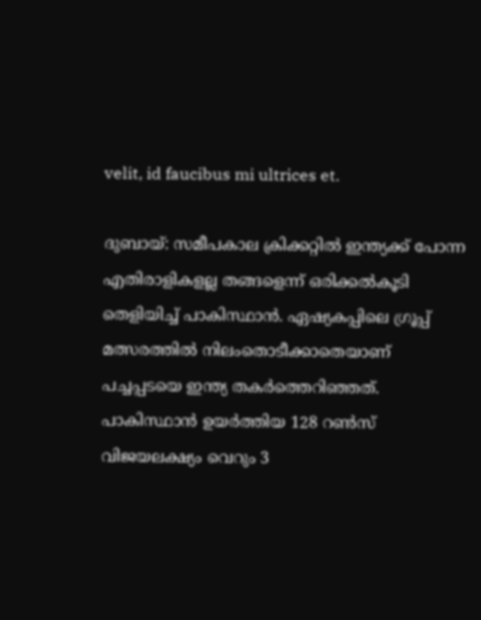velit, id faucibus mi ultrices et.

ദുബായ്: സമീപകാല ക്രിക്കറ്റില്‍ ഇന്ത്യക്ക് പോന്ന എതിരാളികളല്ല തങ്ങളെന്ന് ഒരിക്കല്‍കൂടി തെളിയിച്ച് പാകിസ്ഥാന്‍. ഏഷ്യകപ്പിലെ ഗ്രൂപ്പ് മത്സരത്തില്‍ നിലംതൊടീക്കാതെയാണ് പച്ചപ്പടയെ ഇന്ത്യ തകര്‍ത്തെറിഞ്ഞത്. പാകിസ്ഥാന്‍ ഉയര്‍ത്തിയ 128 റണ്‍സ് വിജയലക്ഷ്യം വെറും 3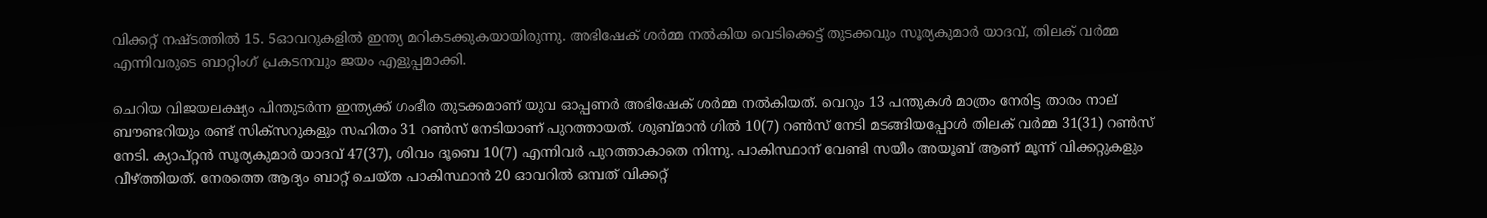വിക്കറ്റ് നഷ്ടത്തില്‍ 15. 5ഓവറുകളില്‍ ഇന്ത്യ മറികടക്കുകയായിരുന്നു. അഭിഷേക് ശര്‍മ്മ നല്‍കിയ വെടിക്കെട്ട് തുടക്കവും സൂര്യകുമാര്‍ യാദവ്, തിലക് വര്‍മ്മ എന്നിവരുടെ ബാറ്റിംഗ് പ്രകടനവും ജയം എളുപ്പമാക്കി.

ചെറിയ വിജയലക്ഷ്യം പിന്തുടര്‍ന്ന ഇന്ത്യക്ക് ഗംഭീര തുടക്കമാണ് യുവ ഓപ്പണര്‍ അഭിഷേക് ശര്‍മ്മ നല്‍കിയത്. വെറും 13 പന്തുകള്‍ മാത്രം നേരിട്ട താരം നാല് ബൗണ്ടറിയും രണ്ട് സിക്‌സറുകളും സഹിതം 31 റണ്‍സ് നേടിയാണ് പുറത്തായത്. ശുബ്മാന്‍ ഗില്‍ 10(7) റണ്‍സ് നേടി മടങ്ങിയപ്പോള്‍ തിലക് വര്‍മ്മ 31(31) റണ്‍സ് നേടി. ക്യാപ്റ്റന്‍ സൂര്യകുമാര്‍ യാദവ് 47(37), ശിവം ദൂബെ 10(7) എന്നിവര്‍ പുറത്താകാതെ നിന്നു. പാകിസ്ഥാന് വേണ്ടി സയീം അയൂബ് ആണ് മൂന്ന് വിക്കറ്റുകളും വീഴ്ത്തിയത്. നേരത്തെ ആദ്യം ബാറ്റ് ചെയ്ത പാകിസ്ഥാന്‍ 20 ഓവറില്‍ ഒമ്പത് വിക്കറ്റ്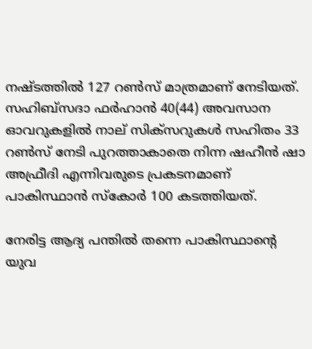നഷ്ടത്തില്‍ 127 റണ്‍സ് മാത്രമാണ് നേടിയത്. സഹിബ്‌സദാ ഫര്‍ഹാന്‍ 40(44) അവസാന ഓവറുകളില്‍ നാല് സിക്‌സറുകള്‍ സഹിതം 33 റണ്‍സ് നേടി പുറത്താകാതെ നിന്ന ഷഹീന്‍ ഷാ അഫ്രീദി എന്നിവരുടെ പ്രകടനമാണ് പാകിസ്ഥാന്‍ സ്‌കോര്‍ 100 കടത്തിയത്.

നേരിട്ട ആദ്യ പന്തില്‍ തന്നെ പാകിസ്ഥാന്റെ യുവ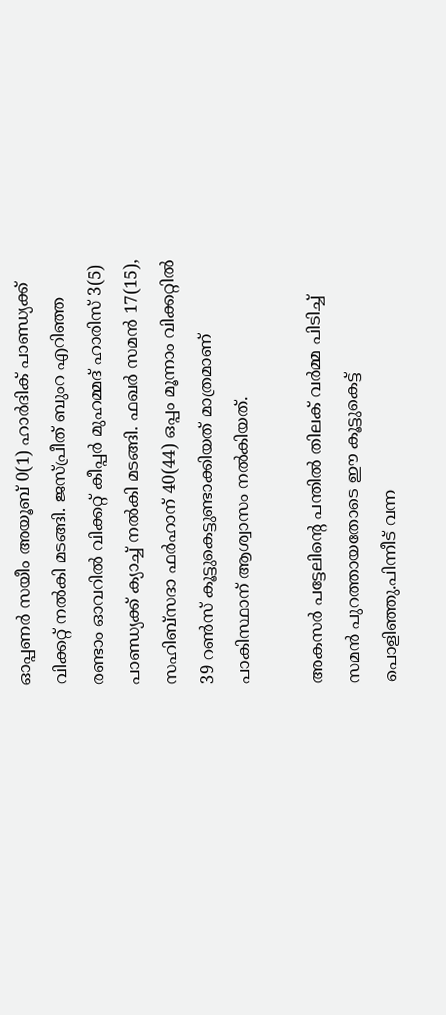ഓപ്പണര്‍ സയീം അയൂബ് 0(1) ഹാര്‍ദിക് പാണ്ഡ്യക്ക് വിക്കറ്റ് നല്‍കി മടങ്ങി. ജസ്പ്രീത് ബുംറ എറിഞ്ഞ രണ്ടാം ഓവറില്‍ വിക്കറ്റ് കീപ്പര്‍ മുഹമ്മദ് ഹാരിസ് 3(5) പാണ്ഡ്യക്ക് ക്യാച്ച് നല്‍കി മടങ്ങി. ഫഖര്‍ സമന്‍ 17(15), സഹിബ്സദാ ഫര്‍ഹാന് 40(44) ഒപ്പം മൂന്നാം വിക്കറ്റില്‍ 39 റണ്‍സ് കൂട്ടുകെട്ടുണ്ടാക്കിയത് മാത്രമാണ് പാകിസ്ഥാന് ആശ്വാസം നല്‍കിയത്.

അകസര്‍ പട്ടേലിന്റെ പന്തില്‍ തിലക് വര്‍മ്മ പിടിച്ച് സമന്‍ പുറത്തായതോടെ ഈ കൂട്ടുകെട്ട് പൊളിഞ്ഞു.പിന്നീട് വന്ന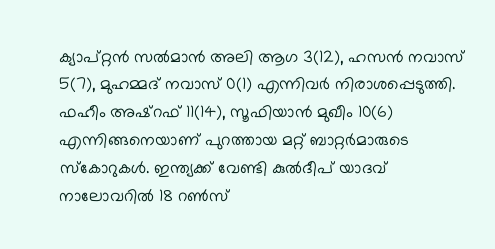ക്യാപ്റ്റന്‍ സല്‍മാന്‍ അലി ആഗ 3(12), ഹസന്‍ നവാസ് 5(7), മുഹമ്മദ് നവാസ് 0(1) എന്നിവര്‍ നിരാശപ്പെടുത്തി. ഫഹീം അഷ്റഫ് 11(14), സൂഫിയാന്‍ മുഖീം 10(6) എന്നിങ്ങനെയാണ് പുറത്തായ മറ്റ് ബാറ്റര്‍മാരുടെ സ്‌കോറുകള്‍. ഇന്ത്യക്ക് വേണ്ടി കുല്‍ദീപ് യാദവ് നാലോവറില്‍ 18 റണ്‍സ്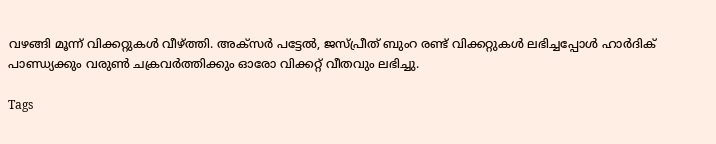വഴങ്ങി മൂന്ന് വിക്കറ്റുകള്‍ വീഴ്ത്തി. അക്സര്‍ പട്ടേല്‍, ജസ്പ്രീത് ബുംറ രണ്ട് വിക്കറ്റുകള്‍ ലഭിച്ചപ്പോള്‍ ഹാര്‍ദിക് പാണ്ഡ്യക്കും വരുണ്‍ ചക്രവര്‍ത്തിക്കും ഓരോ വിക്കറ്റ് വീതവും ലഭിച്ചു.

Tags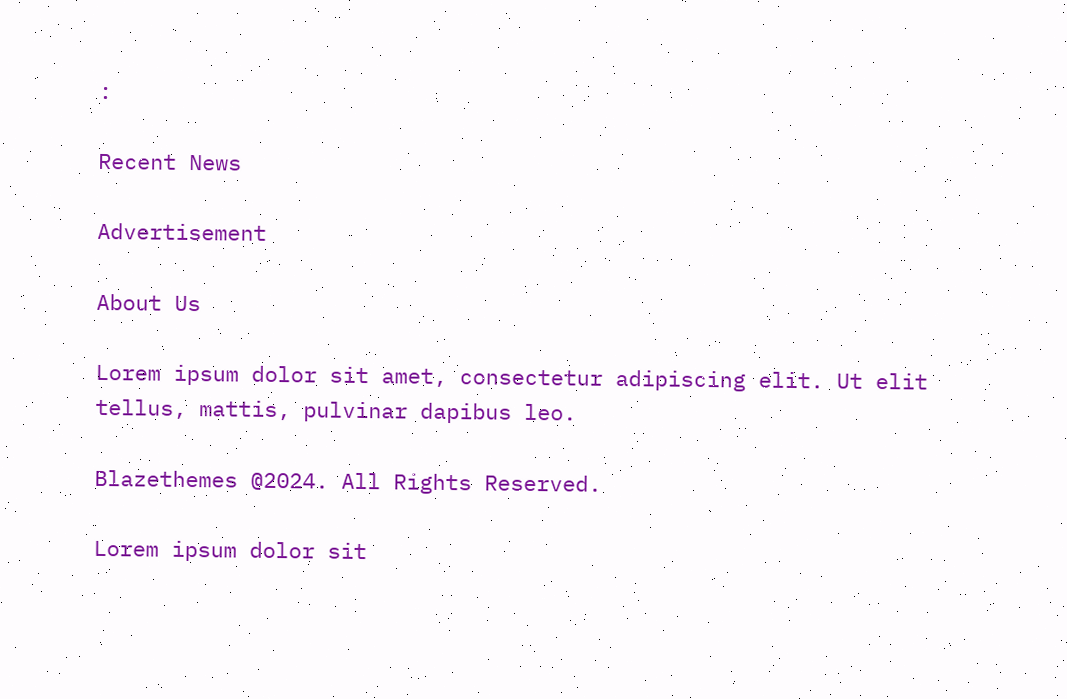:

Recent News

Advertisement

About Us

Lorem ipsum dolor sit amet, consectetur adipiscing elit. Ut elit tellus, mattis, pulvinar dapibus leo.

Blazethemes @2024. All Rights Reserved.

Lorem ipsum dolor sit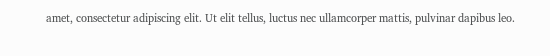amet, consectetur adipiscing elit. Ut elit tellus, luctus nec ullamcorper mattis, pulvinar dapibus leo.